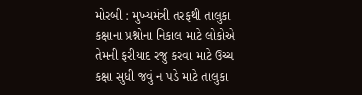મોરબી : મુખ્યમંત્રી તરફથી તાલુકા કક્ષાના પ્રશ્નોના નિકાલ માટે લોકોએ તેમની ફરીયાદ રજુ કરવા માટે ઉચ્ચ કક્ષા સુધી જવું ન પડે માટે તાલુકા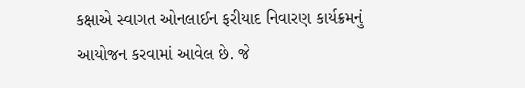કક્ષાએ સ્વાગત ઓનલાઈન ફરીયાદ નિવારણ કાર્યક્રમનું આયોજન કરવામાં આવેલ છે. જે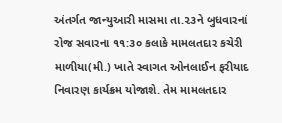અંતર્ગત જાન્યુઆરી માસમા તા.૨૩ને બુધવારનાં રોજ સવારના ૧૧:૩૦ કલાકે મામલતદાર કચેરી માળીયા(મી.) ખાતે સ્વાગત ઓનલાઈન ફરીયાદ નિવારણ કાર્યક્રમ યોજાશે. તેમ મામલતદાર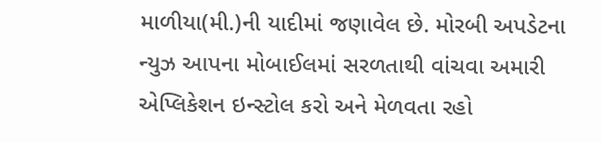માળીયા(મી.)ની યાદીમાં જણાવેલ છે. મોરબી અપડેટના ન્યુઝ આપના મોબાઈલમાં સરળતાથી વાંચવા અમારી એપ્લિકેશન ઇન્સ્ટોલ કરો અને મેળવતા રહો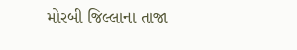મોરબી જિલ્લાના તાજા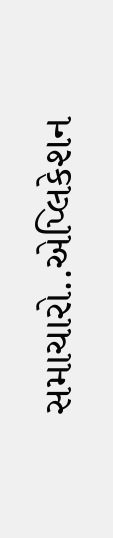સમાચારો..એપ્લિકેશન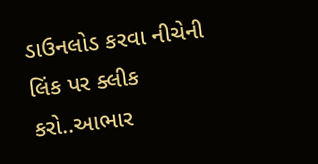ડાઉનલોડ કરવા નીચેની લિંક પર ક્લીક કરો..આભાર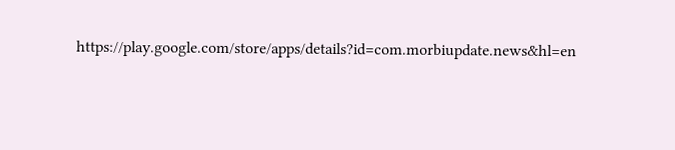https://play.google.com/store/apps/details?id=com.morbiupdate.news&hl=en